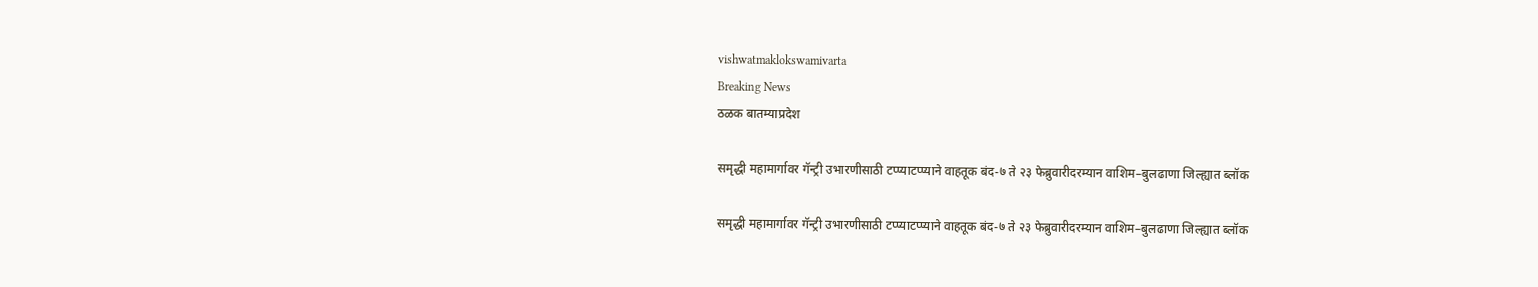vishwatmaklokswamivarta
Breaking News
ठळक बातम्याप्रदेश

समृद्धी महामार्गावर गॅन्ट्री उभारणीसाठी टप्प्याटप्प्याने वाहतूक बंद-७ ते २३ फेब्रुवारीदरम्यान वाशिम–बुलढाणा जिल्ह्यात ब्लॉक

समृद्धी महामार्गावर गॅन्ट्री उभारणीसाठी टप्प्याटप्प्याने वाहतूक बंद-७ ते २३ फेब्रुवारीदरम्यान वाशिम–बुलढाणा जिल्ह्यात ब्लॉक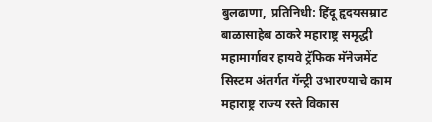बुलढाणा, प्रतिनिधी: हिंदू हृदयसम्राट बाळासाहेब ठाकरे महाराष्ट्र समृद्धी महामार्गावर हायवे ट्रॅफिक मॅनेजमेंट सिस्टम अंतर्गत गॅन्ट्री उभारण्याचे काम महाराष्ट्र राज्य रस्ते विकास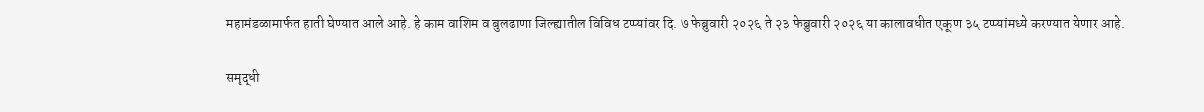महामंडळामार्फत हाती घेण्यात आले आहे. हे काम वाशिम व बुलढाणा जिल्ह्यातील विविध टप्प्यांवर दि. ७ फेब्रुवारी २०२६ ते २३ फेब्रुवारी २०२६ या कालावधीत एकूण ३५ टप्प्यांमध्ये करण्यात येणार आहे.

समृद्धी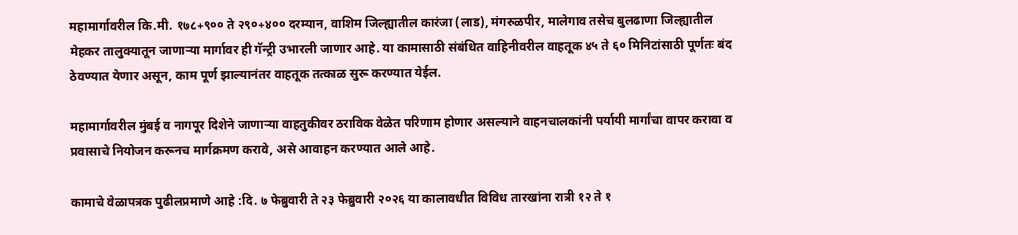महामार्गावरील कि.मी. १७८+९०० ते २९०+४०० दरम्यान, वाशिम जिल्ह्यातील कारंजा (लाड), मंगरुळपीर, मालेगाव तसेच बुलढाणा जिल्ह्यातील मेहकर तालुक्यातून जाणाऱ्या मार्गावर ही गॅन्ट्री उभारली जाणार आहे. या कामासाठी संबंधित वाहिनीवरील वाहतूक ४५ ते ६० मिनिटांसाठी पूर्णतः बंद ठेवण्यात येणार असून, काम पूर्ण झाल्यानंतर वाहतूक तत्काळ सुरू करण्यात येईल.

महामार्गावरील मुंबई व नागपूर दिशेने जाणाऱ्या वाहतुकीवर ठराविक वेळेत परिणाम होणार असल्याने वाहनचालकांनी पर्यायी मार्गांचा वापर करावा व प्रवासाचे नियोजन करूनच मार्गक्रमण करावे, असे आवाहन करण्यात आले आहे.

कामाचे वेळापत्रक पुढीलप्रमाणे आहे :दि. ७ फेब्रुवारी ते २३ फेब्रुवारी २०२६ या कालावधीत विविध तारखांना रात्री १२ ते १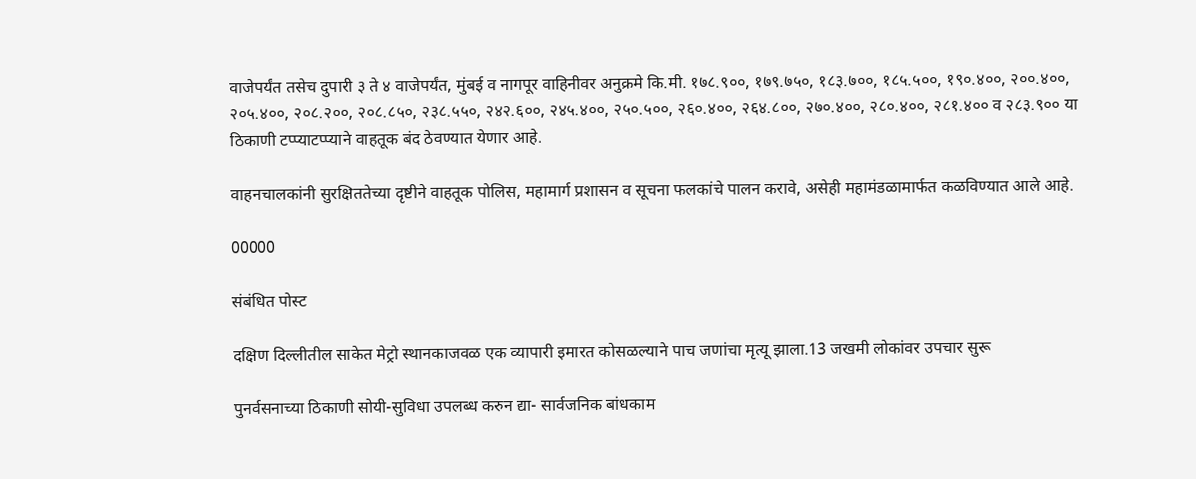वाजेपर्यंत तसेच दुपारी ३ ते ४ वाजेपर्यंत, मुंबई व नागपूर वाहिनीवर अनुक्रमे कि.मी. १७८.९००, १७९.७५०, १८३.७००, १८५.५००, १९०.४००, २००.४००, २०५.४००, २०८.२००, २०८.८५०, २३८.५५०, २४२.६००, २४५.४००, २५०.५००, २६०.४००, २६४.८००, २७०.४००, २८०.४००, २८१.४०० व २८३.९०० या ठिकाणी टप्प्याटप्प्याने वाहतूक बंद ठेवण्यात येणार आहे.

वाहनचालकांनी सुरक्षिततेच्या दृष्टीने वाहतूक पोलिस, महामार्ग प्रशासन व सूचना फलकांचे पालन करावे, असेही महामंडळामार्फत कळविण्यात आले आहे.

00000

संबंधित पोस्ट

दक्षिण दिल्लीतील साकेत मेट्रो स्थानकाजवळ एक व्यापारी इमारत कोसळल्याने पाच जणांचा मृत्यू झाला.13 जखमी लोकांवर उपचार सुरू

पुनर्वसनाच्या ठिकाणी सोयी-सुविधा उपलब्ध करुन द्या- सार्वजनिक बांधकाम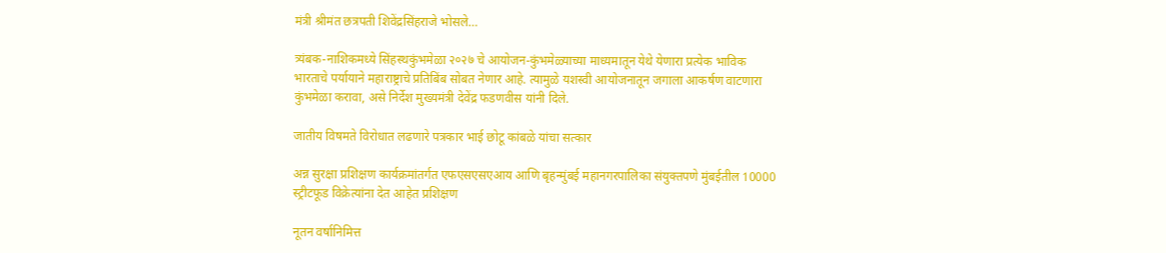मंत्री श्रीमंत‍ छत्रपती शिवेंद्रसिंहराजे भोसले…

त्र्यंबक-नाशिकमध्ये सिंहस्थकुंभमेळा २०२७ चे आयोजन-कुंभमेळ्याच्या माध्यमातून येथे येणारा प्रत्येक भाविक भारताचे पर्यायाने महाराष्ट्राचे प्रतिबिंब सोबत नेणार आहे. त्यामुळे यशस्वी आयोजनातून जगाला आकर्षण वाटणारा कुंभमेळा करावा, असे निर्देश मुख्यमंत्री देवेंद्र फडणवीस यांनी दिले.

जातीय विषमते विरोधात लढणारे पत्रकार भाई छोटू कांबळे यांचा सत्कार

अन्न सुरक्षा प्रशिक्षण कार्यक्रमांतर्गत एफएसएसएआय आणि बृहन्मुंबई महानगरपालिका संयुक्तपणे मुंबईतील 10000 स्ट्रीटफूड विक्रेत्यांना देत आहेत प्रशिक्षण

नूतन वर्षानिमित्त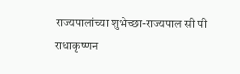राज्यपालांच्या शुभेच्छा-राज्यपाल सी पी राधाकृष्णन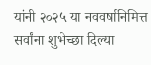यांनी २०२५ या नववर्षानिमित्त सर्वांना शुभेच्छा दिल्या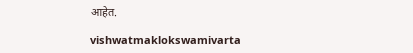आहेत.

vishwatmaklokswamivarta